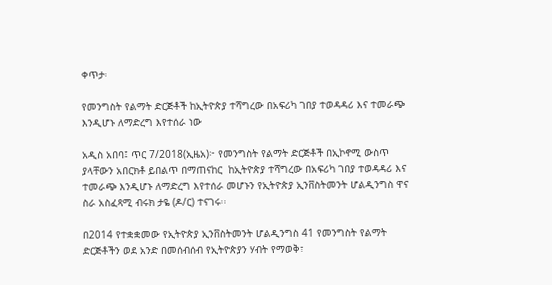ቀጥታ፡

የመንግስት የልማት ድርጅቶች ከኢትዮጵያ ተሻግረው በአፍሪካ ገበያ ተወዳዳሪ እና ተመራጭ እንዲሆኑ ለማድረግ እየተሰራ ነው

አዲስ አበባ፤ ጥር 7/2018(ኢዜአ)፦ የመንግስት የልማት ድርጅቶች በኢኮኖሚ ውስጥ ያላቸውን አበርክቶ ይበልጥ በማጠናከር  ከኢትዮጵያ ተሻግረው በአፍሪካ ገበያ ተወዳዳሪ እና ተመራጭ እንዲሆኑ ለማድረግ እየተሰራ መሆኑን የኢትዮጵያ ኢንቨስትመንት ሆልዲንግስ ዋና ስራ አስፈጻሚ ብሩክ ታዬ (ዶ/ር) ተናገሩ፡፡

በ2014 የተቋቋመው የኢትዮጵያ ኢንቨስትመንት ሆልዲንግስ 41 የመንግስት የልማት ድርጅቶችን ወደ አንድ በመሰብሰብ የኢትዮጵያን ሃብት የማወቅ፣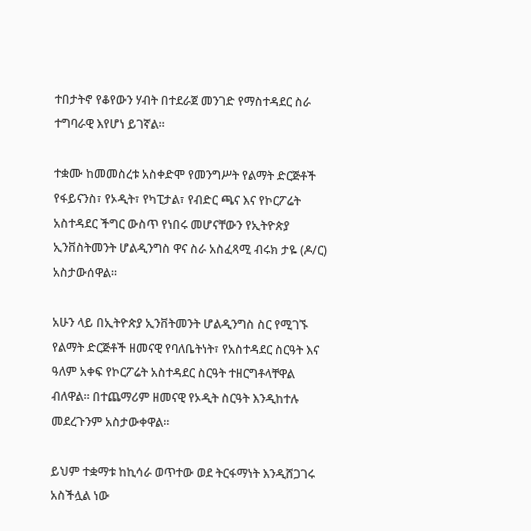ተበታትኖ የቆየውን ሃብት በተደራጀ መንገድ የማስተዳደር ስራ ተግባራዊ እየሆነ ይገኛል።

ተቋሙ ከመመስረቱ አስቀድሞ የመንግሥት የልማት ድርጅቶች የፋይናንስ፣ የኦዲት፣ የካፒታል፣ የብድር ጫና እና የኮርፖሬት አስተዳደር ችግር ውስጥ የነበሩ መሆናቸውን የኢትዮጵያ ኢንቨስትመንት ሆልዲንግስ ዋና ስራ አስፈጻሚ ብሩክ ታዬ (ዶ/ር) አስታውሰዋል።

አሁን ላይ በኢትዮጵያ ኢንቨትመንት ሆልዲንግስ ስር የሚገኙ የልማት ድርጅቶች ዘመናዊ የባለቤትነት፣ የአስተዳደር ስርዓት እና ዓለም አቀፍ የኮርፖሬት አስተዳደር ስርዓት ተዘርግቶላቸዋል ብለዋል። በተጨማሪም ዘመናዊ የኦዲት ስርዓት እንዲከተሉ መደረጉንም አስታውቀዋል።

ይህም ተቋማቱ ከኪሳራ ወጥተው ወደ ትርፋማነት እንዲሸጋገሩ አስችሏል ነው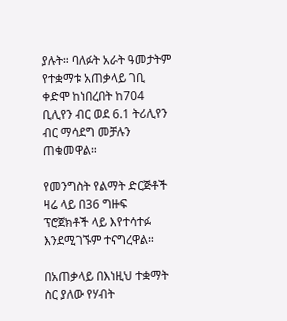ያሉት። ባለፉት አራት ዓመታትም የተቋማቱ አጠቃላይ ገቢ ቀድሞ ከነበረበት ከ704 ቢሊየን ብር ወደ 6.1 ትሪሊየን ብር ማሳደግ መቻሉን ጠቁመዋል።

የመንግስት የልማት ድርጅቶች ዛሬ ላይ በ36 ግዙፍ ፕሮጀክቶች ላይ እየተሳተፉ እንደሚገኙም ተናግረዋል።

በአጠቃላይ በእነዚህ ተቋማት ስር ያለው የሃብት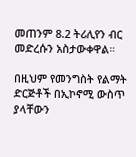መጠንም 8.2 ትሪሊየን ብር መድረሱን አስታውቀዋል።

በዚህም የመንግስት የልማት ድርጅቶች በኢኮኖሚ ውስጥ ያላቸውን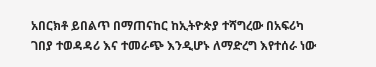አበርክቶ ይበልጥ በማጠናከር ከኢትዮጵያ ተሻግረው በአፍሪካ ገበያ ተወዳዳሪ እና ተመራጭ እንዲሆኑ ለማድረግ እየተሰራ ነው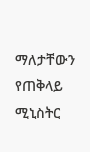ማለታቸውን የጠቅላይ ሚኒስትር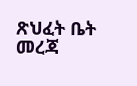ጽህፈት ቤት መረጃ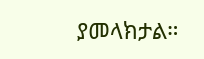ያመላክታል።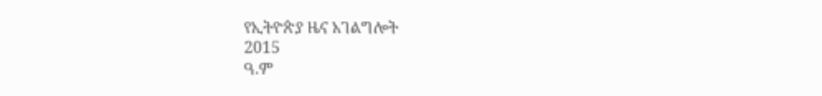የኢትዮጵያ ዜና አገልግሎት
2015
ዓ.ም